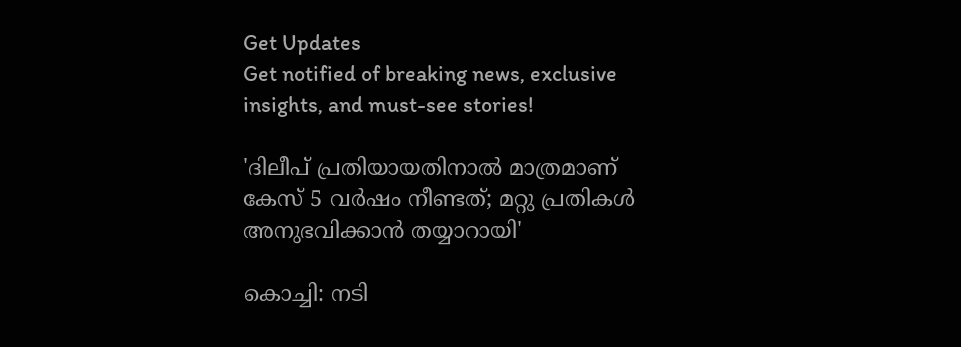Get Updates
Get notified of breaking news, exclusive insights, and must-see stories!

'ദിലീപ് പ്രതിയായതിനാല്‍ മാത്രമാണ് കേസ് 5 വര്‍ഷം നീണ്ടത്; മറ്റു പ്രതികള്‍ അനുഭവിക്കാന്‍ തയ്യാറായി'

കൊച്ചി: നടി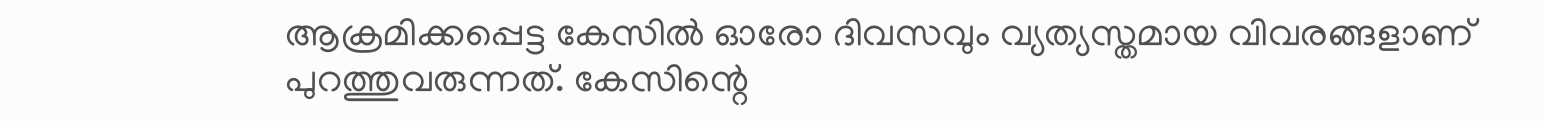ആക്രമിക്കപ്പെട്ട കേസില്‍ ഓരോ ദിവസവും വ്യത്യസ്തമായ വിവരങ്ങളാണ് പുറത്തുവരുന്നത്. കേസിന്റെ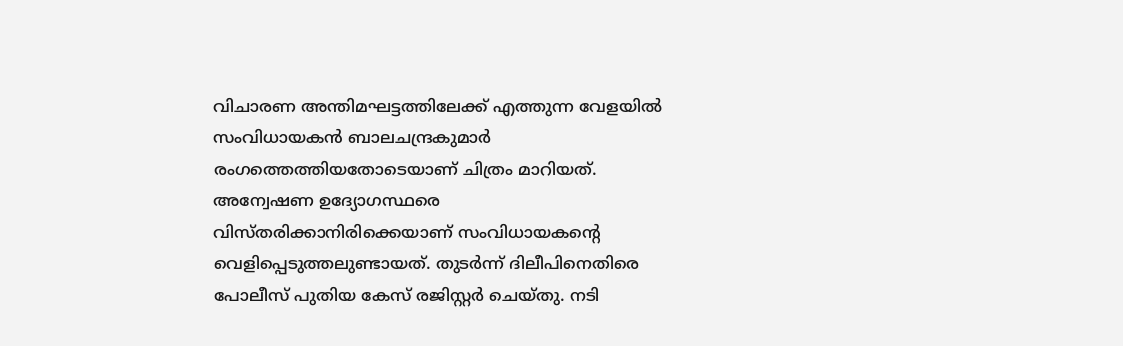വിചാരണ അന്തിമഘട്ടത്തിലേക്ക് എത്തുന്ന വേളയില്‍ സംവിധായകന്‍ ബാലചന്ദ്രകുമാര്‍ രംഗത്തെത്തിയതോടെയാണ് ചിത്രം മാറിയത്. അന്വേഷണ ഉദ്യോഗസ്ഥരെ വിസ്തരിക്കാനിരിക്കെയാണ് സംവിധായകന്റെ വെളിപ്പെടുത്തലുണ്ടായത്. തുടര്‍ന്ന് ദിലീപിനെതിരെ പോലീസ് പുതിയ കേസ് രജിസ്റ്റര്‍ ചെയ്തു. നടി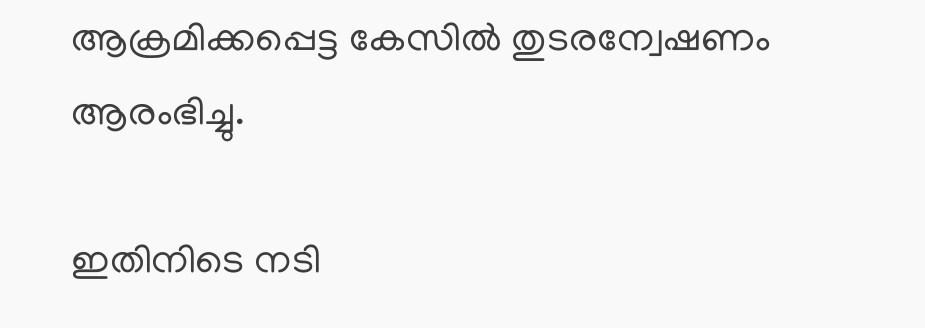ആക്രമിക്കപ്പെട്ട കേസില്‍ തുടരന്വേഷണം ആരംഭിച്ചു.

ഇതിനിടെ നടി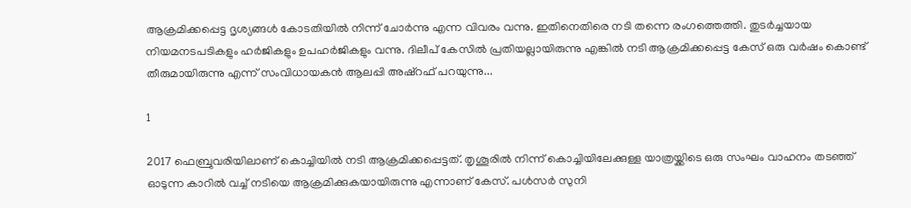ആക്രമിക്കപ്പെട്ട ദൃശ്യങ്ങള്‍ കോടതിയില്‍ നിന്ന് ചോര്‍ന്നു എന്ന വിവരം വന്നു. ഇതിനെതിരെ നടി തന്നെ രംഗത്തെത്തി. തുടര്‍ച്ചയായ നിയമനടപടികളും ഹര്‍ജികളും ഉപഹര്‍ജികളും വന്നു. ദിലീപ് കേസില്‍ പ്രതിയല്ലായിരുന്നു എങ്കില്‍ നടി ആക്രമിക്കപ്പെട്ട കേസ് ഒരു വര്‍ഷം കൊണ്ട് തീരുമായിരുന്നു എന്ന് സംവിധായകന്‍ ആലപ്പി അഷ്‌റഫ് പറയുന്നു...

1

2017 ഫെബ്രുവരിയിലാണ് കൊച്ചിയില്‍ നടി ആക്രമിക്കപ്പെട്ടത്. തൃശൂരില്‍ നിന്ന് കൊച്ചിയിലേക്കുള്ള യാത്രയ്ക്കിടെ ഒരു സംഘം വാഹനം തടഞ്ഞ് ഓടുന്ന കാറില്‍ വച്ച് നടിയെ ആക്രമിക്കുകയായിരുന്നു എന്നാണ് കേസ്. പള്‍സര്‍ സുനി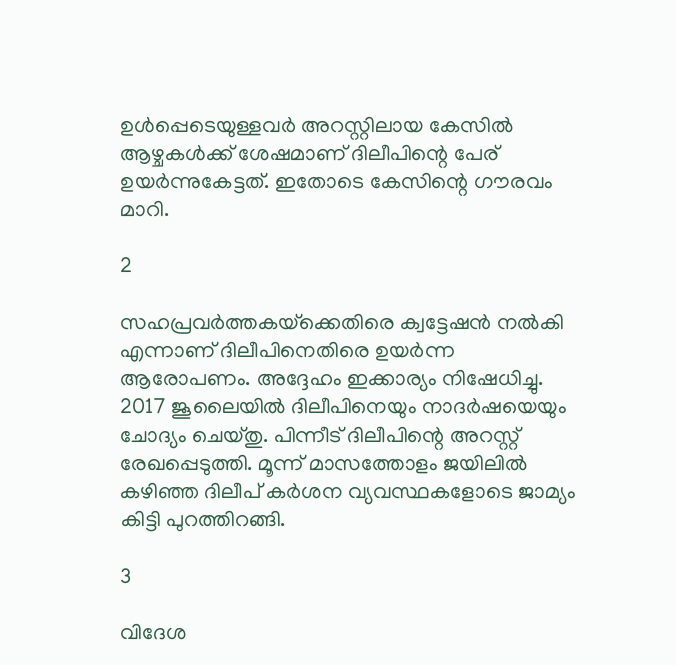ഉള്‍പ്പെടെയുള്ളവര്‍ അറസ്റ്റിലായ കേസില്‍ ആഴ്ചകള്‍ക്ക് ശേഷമാണ് ദിലീപിന്റെ പേര് ഉയര്‍ന്നുകേട്ടത്. ഇതോടെ കേസിന്റെ ഗൗരവം മാറി.

2

സഹപ്രവര്‍ത്തകയ്‌ക്കെതിരെ ക്വട്ടേഷന്‍ നല്‍കി എന്നാണ് ദിലീപിനെതിരെ ഉയര്‍ന്ന ആരോപണം. അദ്ദേഹം ഇക്കാര്യം നിഷേധിച്ചു. 2017 ജൂലൈയില്‍ ദിലീപിനെയും നാദര്‍ഷയെയും ചോദ്യം ചെയ്തു. പിന്നീട് ദിലീപിന്റെ അറസ്റ്റ് രേഖപ്പെടുത്തി. മൂന്ന് മാസത്തോളം ജയിലില്‍ കഴിഞ്ഞ ദിലീപ് കര്‍ശന വ്യവസ്ഥകളോടെ ജാമ്യം കിട്ടി പുറത്തിറങ്ങി.

3

വിദേശ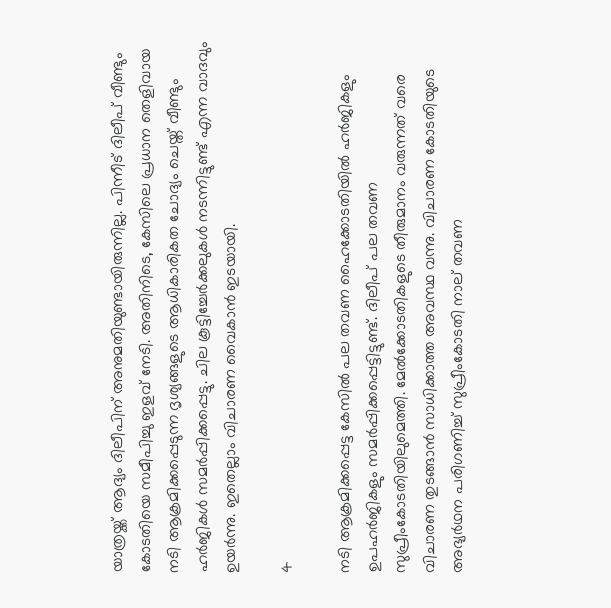യാത്രയ്ക്ക് ആദ്യം ദിലീപിന് അനുമതിയുണ്ടായിരുന്നില്ല. പിന്നീട് ദിലീപ് വീണ്ടും കോടതിയെ സമീപിച്ചു ഇളവ് നേടി. അതിനിടെ, കേസിലെ പ്രധാന തെളിവായ നടി ആക്രമിക്കപ്പെടുന്ന ദൃശ്യങ്ങളുടെ ആധികാരികത ചോദ്യം ചെയ്ത് വീണ്ടും ഹര്‍ജികള്‍ സമര്‍പ്പിക്കപ്പെട്ടു. ചില കൂട്ടിച്ചേര്‍ക്കലുകള്‍ നടന്നിട്ടുണ്ട് എന്ന വാദവും ഉയര്‍ന്നു. ഇതെല്ലാം വിചാരണ വൈകാന്‍ ഇടയായി.

4

നടി ആക്രമിക്കപ്പെട്ട കേസില്‍ പല തവണ ഹൈക്കോടതിയില്‍ ഹര്‍ജികളും ഉപഹര്‍ജികളും സമര്‍പ്പിക്കപ്പെട്ടിട്ടുണ്ട്. ദിലീപ് പല തവണ സുപ്രീംകോടതിയിലുമെത്തി. മേല്‍ക്കോടതികളുടെ തീരുമാനം വരുന്നത് വരെ വിചാരണ തുടങ്ങാന്‍ സാധിക്കാത്ത അവസ്ഥ വന്നു. വിചാരണ കോടതിയുടെ അഭ്യര്‍ഥന പരിഗണിച്ച് സുപ്രീംകോടതി നാല് തവണ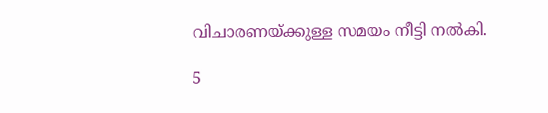വിചാരണയ്ക്കുള്ള സമയം നീട്ടി നല്‍കി.

5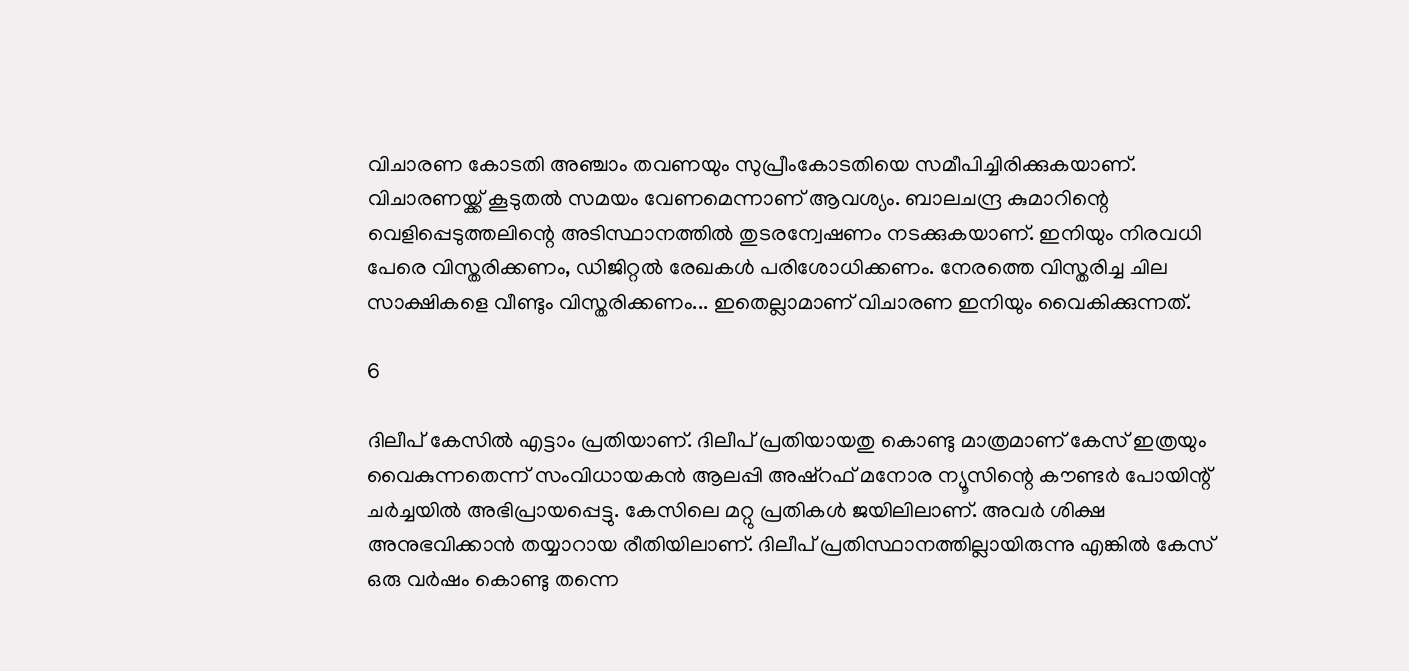വിചാരണ കോടതി അഞ്ചാം തവണയും സുപ്രീംകോടതിയെ സമീപിച്ചിരിക്കുകയാണ്. വിചാരണയ്ക്ക് കൂടുതല്‍ സമയം വേണമെന്നാണ് ആവശ്യം. ബാലചന്ദ്ര കുമാറിന്റെ വെളിപ്പെടുത്തലിന്റെ അടിസ്ഥാനത്തില്‍ തുടരന്വേഷണം നടക്കുകയാണ്. ഇനിയും നിരവധി പേരെ വിസ്തരിക്കണം, ഡിജിറ്റല്‍ രേഖകള്‍ പരിശോധിക്കണം. നേരത്തെ വിസ്തരിച്ച ചില സാക്ഷികളെ വീണ്ടും വിസ്തരിക്കണം... ഇതെല്ലാമാണ് വിചാരണ ഇനിയും വൈകിക്കുന്നത്.

6

ദിലീപ് കേസില്‍ എട്ടാം പ്രതിയാണ്. ദിലീപ് പ്രതിയായതു കൊണ്ടു മാത്രമാണ് കേസ് ഇത്രയും വൈകുന്നതെന്ന് സംവിധായകന്‍ ആലപ്പി അഷ്‌റഫ് മനോര ന്യൂസിന്റെ കൗണ്ടര്‍ പോയിന്റ് ചര്‍ച്ചയില്‍ അഭിപ്രായപ്പെട്ടു. കേസിലെ മറ്റു പ്രതികള്‍ ജയിലിലാണ്. അവര്‍ ശിക്ഷ അനുഭവിക്കാന്‍ തയ്യാറായ രീതിയിലാണ്. ദിലീപ് പ്രതിസ്ഥാനത്തില്ലായിരുന്നു എങ്കില്‍ കേസ് ഒരു വര്‍ഷം കൊണ്ടു തന്നെ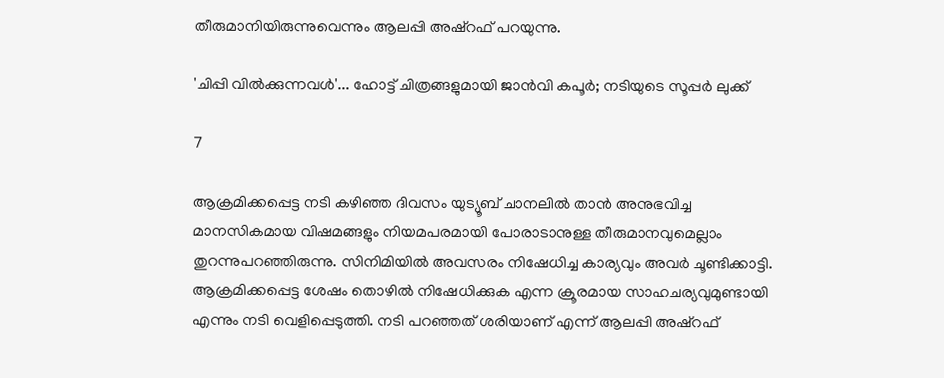തീരുമാനിയിരുന്നുവെന്നും ആലപ്പി അഷ്‌റഫ് പറയുന്നു.

'ചിപ്പി വില്‍ക്കുന്നവള്‍'... ഹോട്ട് ചിത്രങ്ങളുമായി ജാന്‍വി കപൂര്‍; നടിയുടെ സൂപ്പര്‍ ലുക്ക്

7

ആക്രമിക്കപ്പെട്ട നടി കഴിഞ്ഞ ദിവസം യുട്യൂബ് ചാനലില്‍ താന്‍ അനുഭവിച്ച മാനസികമായ വിഷമങ്ങളും നിയമപരമായി പോരാടാനുള്ള തീരുമാനവുമെല്ലാം തുറന്നുപറഞ്ഞിരുന്നു. സിനിമിയില്‍ അവസരം നിഷേധിച്ച കാര്യവും അവര്‍ ചൂണ്ടിക്കാട്ടി. ആക്രമിക്കപ്പെട്ട ശേഷം തൊഴില്‍ നിഷേധിക്കുക എന്ന ക്രൂരമായ സാഹചര്യവുമുണ്ടായി എന്നും നടി വെളിപ്പെടുത്തി. നടി പറഞ്ഞത് ശരിയാണ് എന്ന് ആലപ്പി അഷ്‌റഫ്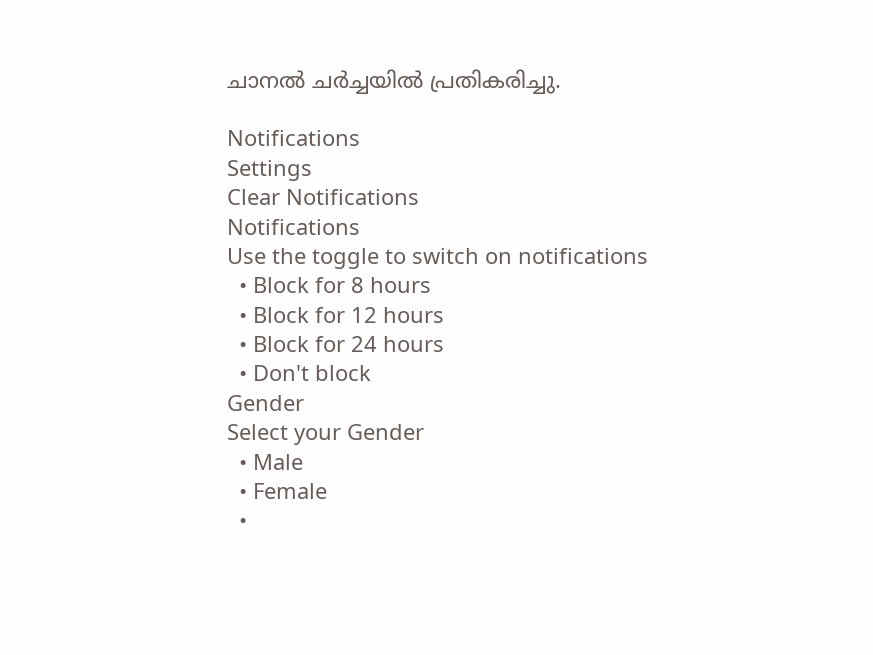ചാനല്‍ ചര്‍ച്ചയില്‍ പ്രതികരിച്ചു.

Notifications
Settings
Clear Notifications
Notifications
Use the toggle to switch on notifications
  • Block for 8 hours
  • Block for 12 hours
  • Block for 24 hours
  • Don't block
Gender
Select your Gender
  • Male
  • Female
  •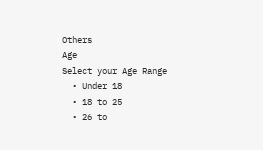Others
Age
Select your Age Range
  • Under 18
  • 18 to 25
  • 26 to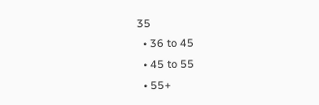35
  • 36 to 45
  • 45 to 55
  • 55+